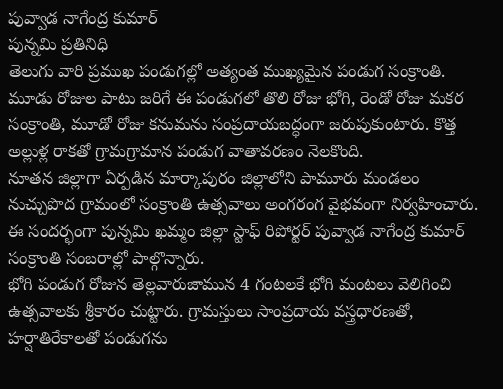పువ్వాడ నాగేంద్ర కుమార్
పున్నమి ప్రతినిధి
తెలుగు వారి ప్రముఖ పండుగల్లో అత్యంత ముఖ్యమైన పండుగ సంక్రాంతి. మూడు రోజుల పాటు జరిగే ఈ పండుగలో తొలి రోజు భోగి, రెండో రోజు మకర సంక్రాంతి, మూడో రోజు కనుమను సంప్రదాయబద్ధంగా జరుపుకుంటారు. కొత్త అల్లుళ్ల రాకతో గ్రామగ్రామాన పండుగ వాతావరణం నెలకొంది.
నూతన జిల్లాగా ఏర్పడిన మార్కాపురం జిల్లాలోని పామూరు మండలం నుచ్చుపొద గ్రామంలో సంక్రాంతి ఉత్సవాలు అంగరంగ వైభవంగా నిర్వహించారు. ఈ సందర్భంగా పున్నమి ఖమ్మం జిల్లా స్టాఫ్ రిపోర్టర్ పువ్వాడ నాగేంద్ర కుమార్ సంక్రాంతి సంబరాల్లో పాల్గొన్నారు.
భోగి పండుగ రోజున తెల్లవారుజామున 4 గంటలకే భోగి మంటలు వెలిగించి ఉత్సవాలకు శ్రీకారం చుట్టారు. గ్రామస్తులు సాంప్రదాయ వస్త్రధారణతో, హర్షాతిరేకాలతో పండుగను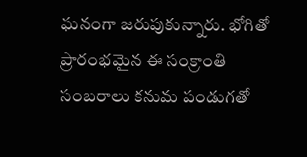ఘనంగా జరుపుకున్నారు. భోగితో ప్రారంభమైన ఈ సంక్రాంతి సంబరాలు కనుమ పండుగతో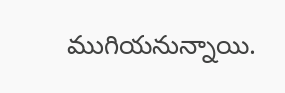ముగియనున్నాయి.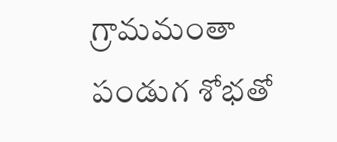గ్రామమంతా పండుగ శోభతో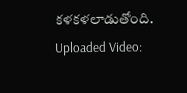కళకళలాడుతోంది.
Uploaded Video: